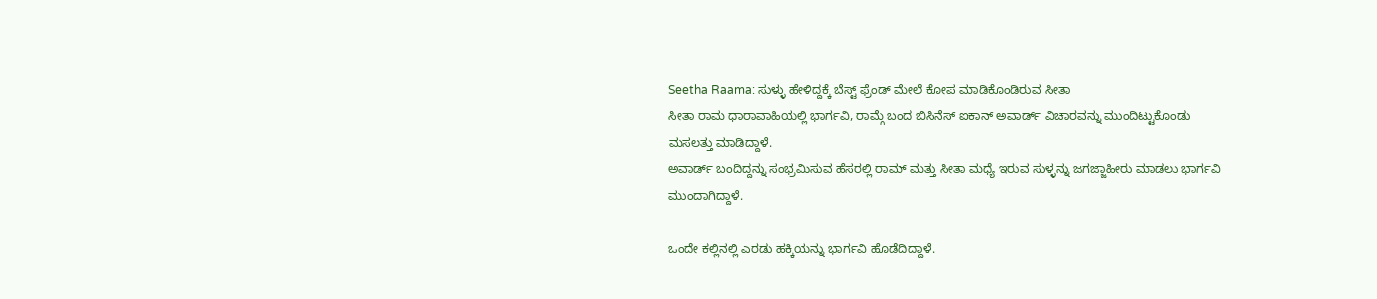Seetha Raama: ಸುಳ್ಳು ಹೇಳಿದ್ದಕ್ಕೆ ಬೆಸ್ಟ್ ಫ್ರೆಂಡ್ ಮೇಲೆ ಕೋಪ ಮಾಡಿಕೊಂಡಿರುವ ಸೀತಾ
ಸೀತಾ ರಾಮ ಧಾರಾವಾಹಿಯಲ್ಲಿ ಭಾರ್ಗವಿ, ರಾಮ್ಗೆ ಬಂದ ಬಿಸಿನೆಸ್ ಐಕಾನ್ ಅವಾರ್ಡ್ ವಿಚಾರವನ್ನು ಮುಂದಿಟ್ಟುಕೊಂಡು ಮಸಲತ್ತು ಮಾಡಿದ್ದಾಳೆ.
ಅವಾರ್ಡ್ ಬಂದಿದ್ದನ್ನು ಸಂಭ್ರಮಿಸುವ ಹೆಸರಲ್ಲಿ ರಾಮ್ ಮತ್ತು ಸೀತಾ ಮಧ್ಯೆ ಇರುವ ಸುಳ್ಳನ್ನು ಜಗಜ್ಜಾಹೀರು ಮಾಡಲು ಭಾರ್ಗವಿ ಮುಂದಾಗಿದ್ದಾಳೆ.

ಒಂದೇ ಕಲ್ಲಿನಲ್ಲಿ ಎರಡು ಹಕ್ಕಿಯನ್ನು ಭಾರ್ಗವಿ ಹೊಡೆದಿದ್ದಾಳೆ.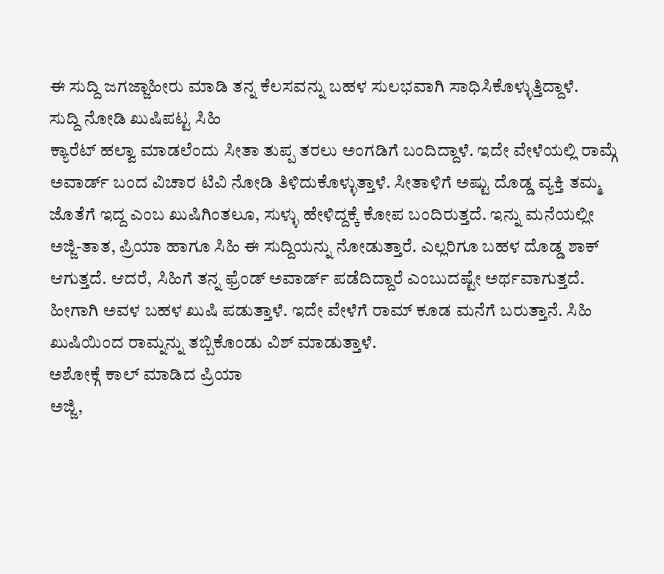ಈ ಸುದ್ದಿ ಜಗಜ್ಜಾಹೀರು ಮಾಡಿ ತನ್ನ ಕೆಲಸವನ್ನು ಬಹಳ ಸುಲಭವಾಗಿ ಸಾಧಿಸಿಕೊಳ್ಳುತ್ತಿದ್ದಾಳೆ.
ಸುದ್ದಿ ನೋಡಿ ಖುಷಿಪಟ್ಟ ಸಿಹಿ
ಕ್ಯಾರೆಟ್ ಹಲ್ವಾ ಮಾಡಲೆಂದು ಸೀತಾ ತುಪ್ಪ ತರಲು ಅಂಗಡಿಗೆ ಬಂದಿದ್ದಾಳೆ. ಇದೇ ವೇಳೆಯಲ್ಲಿ ರಾಮ್ಗೆ ಅವಾರ್ಡ್ ಬಂದ ವಿಚಾರ ಟಿವಿ ನೋಡಿ ತಿಳಿದುಕೊಳ್ಳುತ್ತಾಳೆ. ಸೀತಾಳಿಗೆ ಅಷ್ಟು ದೊಡ್ಡ ವ್ಯಕ್ತಿ ತಮ್ಮ ಜೊತೆಗೆ ಇದ್ದ ಎಂಬ ಖುಷಿಗಿಂತಲೂ, ಸುಳ್ಳು ಹೇಳಿದ್ದಕ್ಕೆ ಕೋಪ ಬಂದಿರುತ್ತದೆ. ಇನ್ನು ಮನೆಯಲ್ಲೀ ಅಜ್ಜಿ-ತಾತ, ಪ್ರಿಯಾ ಹಾಗೂ ಸಿಹಿ ಈ ಸುದ್ದಿಯನ್ನು ನೋಡುತ್ತಾರೆ. ಎಲ್ಲರಿಗೂ ಬಹಳ ದೊಡ್ಡ ಶಾಕ್ ಆಗುತ್ತದೆ. ಆದರೆ, ಸಿಹಿಗೆ ತನ್ನ ಫ್ರೆಂಡ್ ಅವಾರ್ಡ್ ಪಡೆದಿದ್ದಾರೆ ಎಂಬುದಷ್ಟೇ ಅರ್ಥವಾಗುತ್ತದೆ. ಹೀಗಾಗಿ ಅವಳ ಬಹಳ ಖುಷಿ ಪಡುತ್ತಾಳೆ. ಇದೇ ವೇಳೆಗೆ ರಾಮ್ ಕೂಡ ಮನೆಗೆ ಬರುತ್ತಾನೆ. ಸಿಹಿ ಖುಷಿಯಿಂದ ರಾಮ್ನನ್ನು ತಬ್ಬಿಕೊಂಡು ವಿಶ್ ಮಾಡುತ್ತಾಳೆ.
ಅಶೋಕ್ಗೆ ಕಾಲ್ ಮಾಡಿದ ಪ್ರಿಯಾ
ಅಜ್ಜಿ,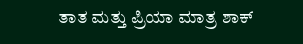ತಾತ ಮತ್ತು ಪ್ರಿಯಾ ಮಾತ್ರ ಶಾಕ್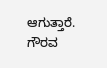ಆಗುತ್ತಾರೆ. ಗೌರವ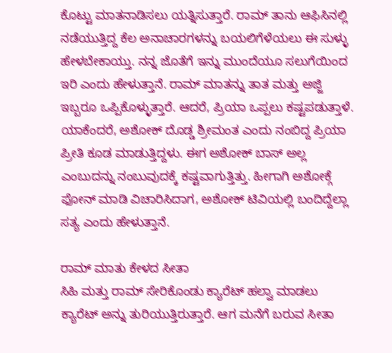ಕೊಟ್ಟು ಮಾತನಾಡಿಸಲು ಯತ್ನಿಸುತ್ತಾರೆ. ರಾಮ್ ತಾನು ಆಫಿಸಿನಲ್ಲಿ ನಡೆಯುತ್ತಿದ್ದ ಕೆಲ ಅನಾಚಾರಗಳನ್ನು ಬಯಲಿಗೆಳೆಯಲು ಈ ಸುಳ್ಳು ಹೇಳಬೇಕಾಯ್ತು. ನನ್ನ ಜೊತೆಗೆ ಇನ್ನು ಮುಂದೆಯೂ ಸಲುಗೆಯಿಂದ ಇರಿ ಎಂದು ಹೇಳುತ್ತಾನೆ. ರಾಮ್ ಮಾತನ್ನು ತಾತ ಮತ್ತು ಅಜ್ಜಿ ಇಬ್ಬರೂ ಒಪ್ಪಿಕೊಳ್ಳುತ್ತಾರೆ. ಆದರೆ, ಪ್ರಿಯಾ ಒಪ್ಪಲು ಕಷ್ಟಪಡುತ್ತಾಳೆ. ಯಾಕೆಂದರೆ, ಅಶೋಕ್ ದೊಡ್ಡ ಶ್ರೀಮಂತ ಎಂದು ನಂಬಿದ್ದ ಪ್ರಿಯಾ ಪ್ರೀತಿ ಕೂಡ ಮಾಡುತ್ತಿದ್ದಳು. ಈಗ ಅಶೋಕ್ ಬಾಸ್ ಅಲ್ಲ ಎಂಬುದನ್ನು ನಂಬುವುದಕ್ಕೆ ಕಷ್ಟವಾಗುತ್ತಿತ್ತು. ಹೀಗಾಗಿ ಅಶೋಕ್ಗೆ ಫೋನ್ ಮಾಡಿ ವಿಚಾರಿಸಿದಾಗ, ಅಶೋಕ್ ಟಿವಿಯಲ್ಲಿ ಬಂದಿದ್ದೆಲ್ಲಾ ಸತ್ಯ ಎಂದು ಹೇಳುತ್ತಾನೆ.

ರಾಮ್ ಮಾತು ಕೇಳದ ಸೀತಾ
ಸಿಹಿ ಮತ್ತು ರಾಮ್ ಸೇರಿಕೊಂಡು ಕ್ಯಾರೆಟ್ ಹಲ್ವಾ ಮಾಡಲು ಕ್ಯಾರೆಟ್ ಅನ್ನು ತುರಿಯುತ್ತಿರುತ್ತಾರೆ. ಆಗ ಮನೆಗೆ ಬರುವ ಸೀತಾ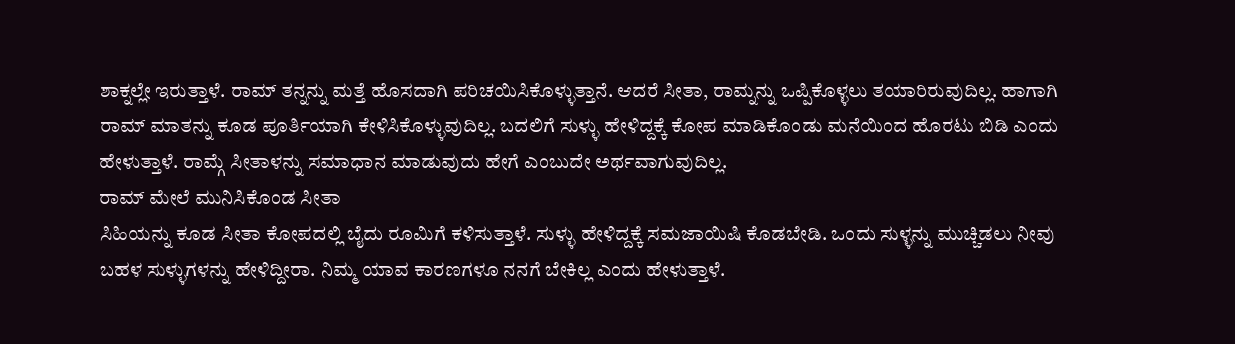ಶಾಕ್ನಲ್ಲೇ ಇರುತ್ತಾಳೆ. ರಾಮ್ ತನ್ನನ್ನು ಮತ್ತೆ ಹೊಸದಾಗಿ ಪರಿಚಯಿಸಿಕೊಳ್ಳುತ್ತಾನೆ. ಆದರೆ ಸೀತಾ, ರಾಮ್ನನ್ನು ಒಪ್ಪಿಕೊಳ್ಳಲು ತಯಾರಿರುವುದಿಲ್ಲ. ಹಾಗಾಗಿ ರಾಮ್ ಮಾತನ್ನು ಕೂಡ ಪೂರ್ತಿಯಾಗಿ ಕೇಳಿಸಿಕೊಳ್ಳುವುದಿಲ್ಲ. ಬದಲಿಗೆ ಸುಳ್ಳು ಹೇಳಿದ್ದಕ್ಕೆ ಕೋಪ ಮಾಡಿಕೊಂಡು ಮನೆಯಿಂದ ಹೊರಟು ಬಿಡಿ ಎಂದು ಹೇಳುತ್ತಾಳೆ. ರಾಮ್ಗೆ ಸೀತಾಳನ್ನು ಸಮಾಧಾನ ಮಾಡುವುದು ಹೇಗೆ ಎಂಬುದೇ ಅರ್ಥವಾಗುವುದಿಲ್ಲ.
ರಾಮ್ ಮೇಲೆ ಮುನಿಸಿಕೊಂಡ ಸೀತಾ
ಸಿಹಿಯನ್ನು ಕೂಡ ಸೀತಾ ಕೋಪದಲ್ಲಿ ಬೈದು ರೂಮಿಗೆ ಕಳಿಸುತ್ತಾಳೆ. ಸುಳ್ಳು ಹೇಳಿದ್ದಕ್ಕೆ ಸಮಜಾಯಿಷಿ ಕೊಡಬೇಡಿ. ಒಂದು ಸುಳ್ಳನ್ನು ಮುಚ್ಚಿಡಲು ನೀವು ಬಹಳ ಸುಳ್ಳುಗಳನ್ನು ಹೇಳಿದ್ದೀರಾ. ನಿಮ್ಮ ಯಾವ ಕಾರಣಗಳೂ ನನಗೆ ಬೇಕಿಲ್ಲ ಎಂದು ಹೇಳುತ್ತಾಳೆ.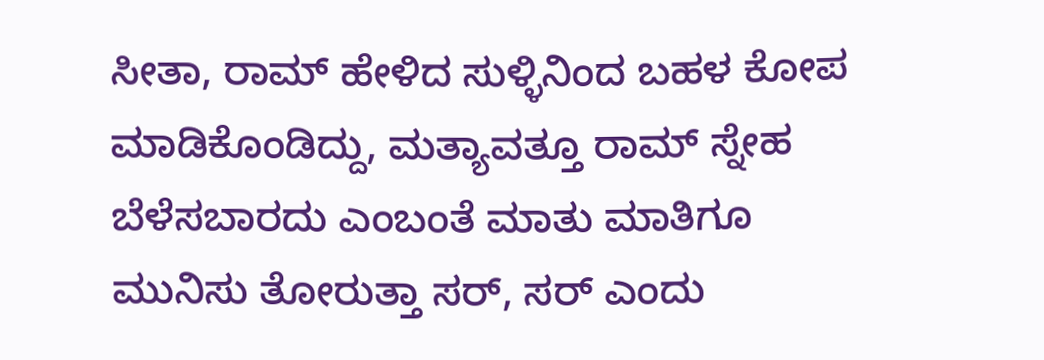ಸೀತಾ, ರಾಮ್ ಹೇಳಿದ ಸುಳ್ಳಿನಿಂದ ಬಹಳ ಕೋಪ ಮಾಡಿಕೊಂಡಿದ್ದು, ಮತ್ಯಾವತ್ತೂ ರಾಮ್ ಸ್ನೇಹ ಬೆಳೆಸಬಾರದು ಎಂಬಂತೆ ಮಾತು ಮಾತಿಗೂ ಮುನಿಸು ತೋರುತ್ತಾ ಸರ್, ಸರ್ ಎಂದು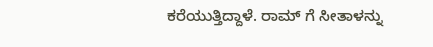ಕರೆಯುತ್ತಿದ್ದಾಳೆ. ರಾಮ್ ಗೆ ಸೀತಾಳನ್ನು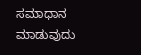ಸಮಾಧಾನ ಮಾಡುವುದು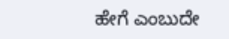ಹೇಗೆ ಎಂಬುದೇ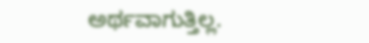ಅರ್ಥವಾಗುತ್ತಿಲ್ಲ.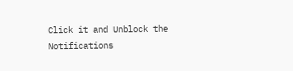Click it and Unblock the Notifications